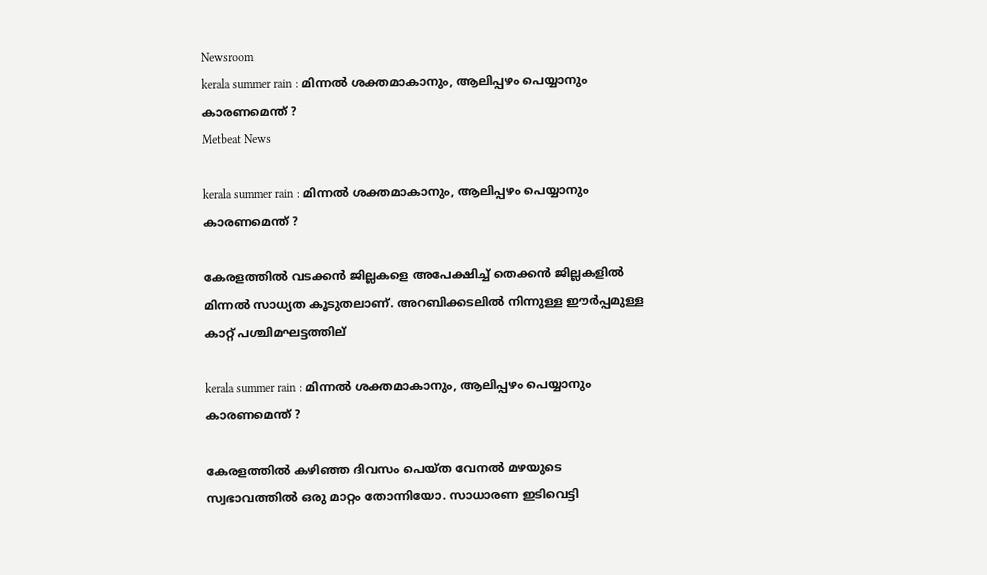Newsroom
kerala summer rain : മിന്നല്‍ ശക്തമാകാനും, ആലിപ്പഴം പെയ്യാനും കാരണമെന്ത് ?
Metbeat News

kerala summer rain : മിന്നല്‍ ശക്തമാകാനും, ആലിപ്പഴം പെയ്യാനും കാരണമെന്ത് ?

കേരളത്തില്‍ വടക്കന്‍ ജില്ലകളെ അപേക്ഷിച്ച് തെക്കന്‍ ജില്ലകളില്‍ മിന്നല്‍ സാധ്യത കൂടുതലാണ്. അറബിക്കടലില്‍ നിന്നുള്ള ഈര്‍പ്പമുള്ള കാറ്റ് പശ്ചിമഘട്ടത്തില്

kerala summer rain : മിന്നല്‍ ശക്തമാകാനും, ആലിപ്പഴം പെയ്യാനും കാരണമെന്ത് ?

കേരളത്തില്‍ കഴിഞ്ഞ ദിവസം പെയ്ത വേനല്‍ മഴയുടെ സ്വഭാവത്തില്‍ ഒരു മാറ്റം തോന്നിയോ. സാധാരണ ഇടിവെട്ടി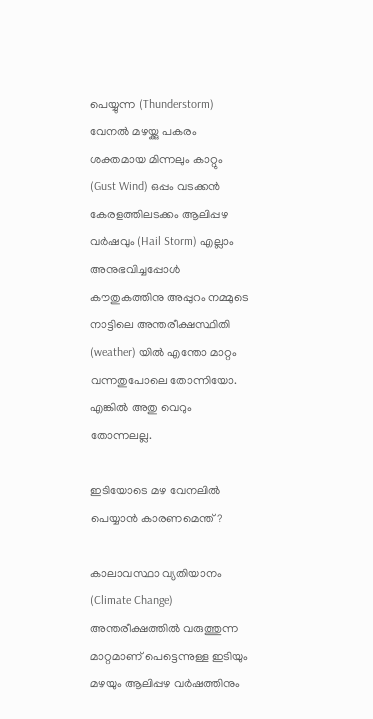പെയ്യുന്ന (Thunderstorm) വേനല്‍ മഴയ്ക്കു പകരം ശക്തമായ മിന്നലും കാറ്റും (Gust Wind) ഒപ്പം വടക്കന്‍ കേരളത്തിലടക്കം ആലിപ്പഴ വര്‍ഷവും (Hail Storm) എല്ലാം അനുഭവിച്ചപ്പോള്‍ കൗതുകത്തിനു അപ്പുറം നമ്മുടെ നാട്ടിലെ അന്തരീക്ഷസ്ഥിതി (weather) യില്‍ എന്തോ മാറ്റം വന്നതുപോലെ തോന്നിയോ. എങ്കില്‍ അതു വെറും തോന്നലല്ല.

ഇടിയോടെ മഴ വേനലില്‍ പെയ്യാന്‍ കാരണമെന്ത്?

കാലാവസ്ഥാ വ്യതിയാനം (Climate Change) അന്തരീക്ഷത്തില്‍ വരുത്തുന്ന മാറ്റമാണ് പെട്ടെന്നുള്ള ഇടിയും മഴയും ആലിപ്പഴ വര്‍ഷത്തിനും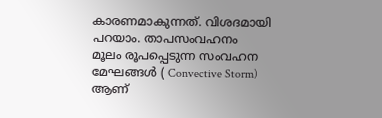കാരണമാകുന്നത്. വിശദമായി പറയാം. താപസംവഹനം  മൂലം രൂപപ്പെടുന്ന സംവഹന മേഘങ്ങള്‍ ( Convective Storm) ആണ്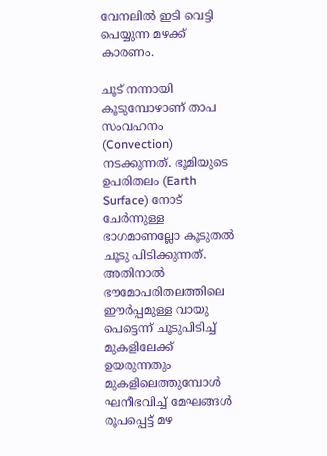വേനലില്‍ ഇടി വെട്ടി പെയ്യുന്ന മഴക്ക് കാരണം.

ചൂട് നന്നായി കൂടുമ്പോഴാണ് താപ സംവഹനം (Convection) നടക്കുന്നത്. ഭൂമിയുടെ ഉപരിതലം (Earth Surface) നോട് ചേര്‍ന്നുള്ള ഭാഗമാണല്ലോ കൂടുതല്‍ ചൂടു പിടിക്കുന്നത്. അതിനാല്‍ ഭൗമോപരിതലത്തിലെ ഈര്‍പ്പമുള്ള വായു പെട്ടെന്ന് ചൂടുപിടിച്ച് മുകളിലേക്ക് ഉയരുന്നതും മുകളിലെത്തുമ്പോള്‍ ഘനീഭവിച്ച് മേഘങ്ങള്‍ രൂപപ്പെട്ട് മഴ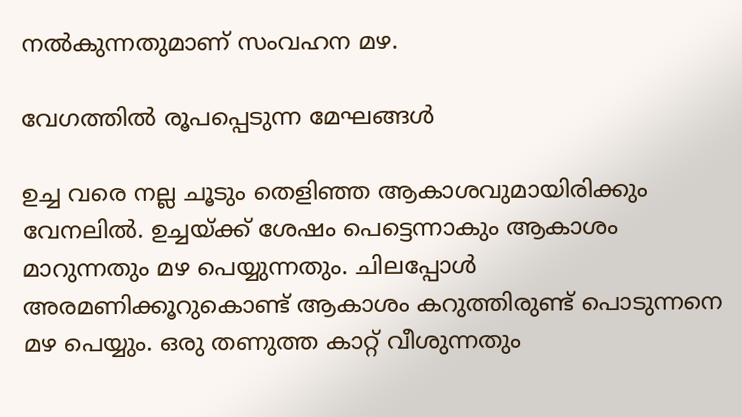നല്‍കുന്നതുമാണ് സംവഹന മഴ.

വേഗത്തില്‍ രൂപപ്പെടുന്ന മേഘങ്ങള്‍

ഉച്ച വരെ നല്ല ചൂടും തെളിഞ്ഞ ആകാശവുമായിരിക്കും വേനലില്‍. ഉച്ചയ്ക്ക് ശേഷം പെട്ടെന്നാകും ആകാശം മാറുന്നതും മഴ പെയ്യുന്നതും. ചിലപ്പോള്‍ അരമണിക്കൂറുകൊണ്ട് ആകാശം കറുത്തിരുണ്ട് പൊടുന്നനെ മഴ പെയ്യും. ഒരു തണുത്ത കാറ്റ് വീശുന്നതും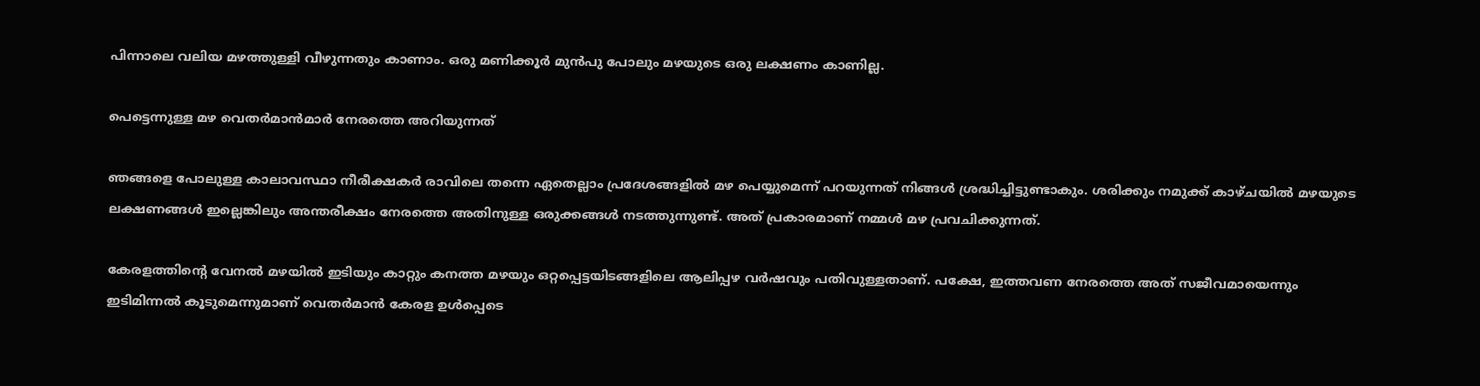പിന്നാലെ വലിയ മഴത്തുള്ളി വീഴുന്നതും കാണാം. ഒരു മണിക്കൂര്‍ മുന്‍പു പോലും മഴയുടെ ഒരു ലക്ഷണം കാണില്ല.

പെട്ടെന്നുള്ള മഴ വെതര്‍മാന്‍മാർ നേരത്തെ അറിയുന്നത്

ഞങ്ങളെ പോലുള്ള കാലാവസ്ഥാ നീരീക്ഷകര്‍ രാവിലെ തന്നെ ഏതെല്ലാം പ്രദേശങ്ങളില്‍ മഴ പെയ്യുമെന്ന് പറയുന്നത് നിങ്ങള്‍ ശ്രദ്ധിച്ചിട്ടുണ്ടാകും. ശരിക്കും നമുക്ക് കാഴ്ചയില്‍ മഴയുടെ ലക്ഷണങ്ങള്‍ ഇല്ലെങ്കിലും അന്തരീക്ഷം നേരത്തെ അതിനുള്ള ഒരുക്കങ്ങള്‍ നടത്തുന്നുണ്ട്. അത് പ്രകാരമാണ് നമ്മള്‍ മഴ പ്രവചിക്കുന്നത്.

കേരളത്തിന്റെ വേനല്‍ മഴയില്‍ ഇടിയും കാറ്റും കനത്ത മഴയും ഒറ്റപ്പെട്ടയിടങ്ങളിലെ ആലിപ്പഴ വര്‍ഷവും പതിവുള്ളതാണ്. പക്ഷേ, ഇത്തവണ നേരത്തെ അത് സജീവമായെന്നും ഇടിമിന്നല്‍ കൂടുമെന്നുമാണ് വെതര്‍മാന്‍ കേരള ഉള്‍പ്പെടെ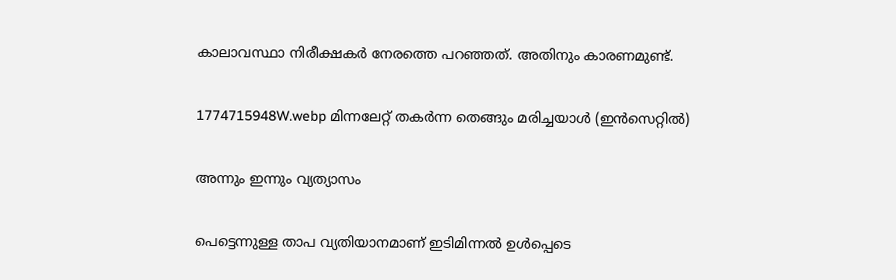കാലാവസ്ഥാ നിരീക്ഷകര്‍ നേരത്തെ പറഞ്ഞത്. അതിനും കാരണമുണ്ട്.

1774715948W.webp മിന്നലേറ്റ് തകർന്ന തെങ്ങും മരിച്ചയാൾ (ഇൻസെറ്റിൽ)

അന്നും ഇന്നും വ്യത്യാസം

പെട്ടെന്നുള്ള താപ വ്യതിയാനമാണ് ഇടിമിന്നല്‍ ഉള്‍പ്പെടെ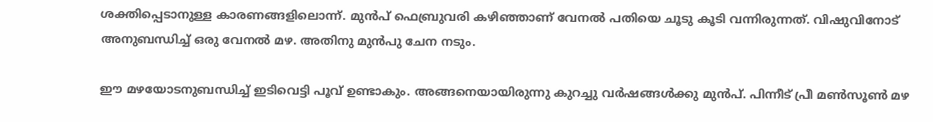ശക്തിപ്പെടാനുള്ള കാരണങ്ങളിലൊന്ന്. മുന്‍പ് ഫെബ്രുവരി കഴിഞ്ഞാണ് വേനല്‍ പതിയെ ചൂടു കൂടി വന്നിരുന്നത്. വിഷുവിനോട് അനുബന്ധിച്ച് ഒരു വേനല്‍ മഴ. അതിനു മുന്‍പു ചേന നടും.

ഈ മഴയോടനുബന്ധിച്ച് ഇടിവെട്ടി പൂവ് ഉണ്ടാകും. അങ്ങനെയായിരുന്നു കുറച്ചു വര്‍ഷങ്ങള്‍ക്കു മുന്‍പ്. പിന്നീട് പ്രീ മണ്‍സൂണ്‍ മഴ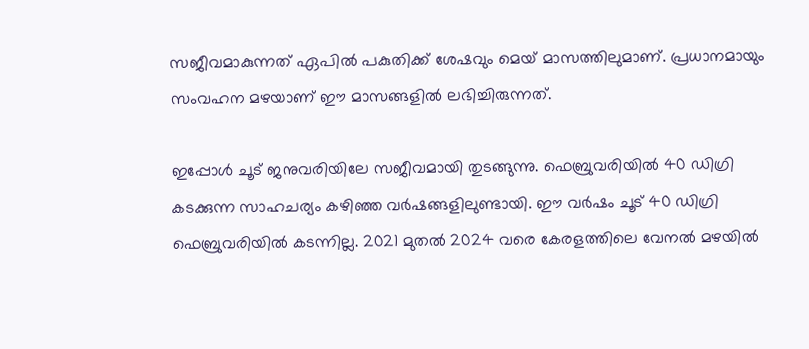സജീവമാകുന്നത് ഏപില്‍ പകുതിക്ക് ശേഷവും മെയ് മാസത്തിലുമാണ്. പ്രധാനമായും സംവഹന മഴയാണ് ഈ മാസങ്ങളില്‍ ലഭിച്ചിരുന്നത്.

ഇപ്പോള്‍ ചൂട് ജനുവരിയിലേ സജീവമായി തുടങ്ങുന്നു. ഫെബ്രുവരിയില്‍ 40 ഡിഗ്രി കടക്കുന്ന സാഹചര്യം കഴിഞ്ഞ വര്‍ഷങ്ങളിലുണ്ടായി. ഈ വര്‍ഷം ചൂട് 40 ഡിഗ്രി ഫെബ്രുവരിയില്‍ കടന്നില്ല. 2021 മുതല്‍ 2024 വരെ കേരളത്തിലെ വേനല്‍ മഴയില്‍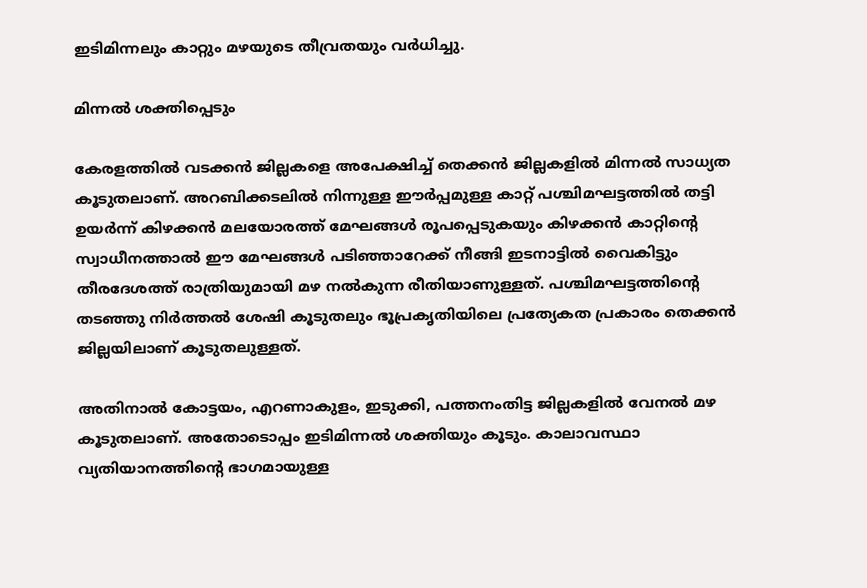ഇടിമിന്നലും കാറ്റും മഴയുടെ തീവ്രതയും വര്‍ധിച്ചു.

മിന്നല്‍ ശക്തിപ്പെടും

കേരളത്തില്‍ വടക്കന്‍ ജില്ലകളെ അപേക്ഷിച്ച് തെക്കന്‍ ജില്ലകളില്‍ മിന്നല്‍ സാധ്യത കൂടുതലാണ്. അറബിക്കടലില്‍ നിന്നുള്ള ഈര്‍പ്പമുള്ള കാറ്റ് പശ്ചിമഘട്ടത്തില്‍ തട്ടി ഉയര്‍ന്ന് കിഴക്കന്‍ മലയോരത്ത് മേഘങ്ങള്‍ രൂപപ്പെടുകയും കിഴക്കന്‍ കാറ്റിന്റെ സ്വാധീനത്താല്‍ ഈ മേഘങ്ങള്‍ പടിഞ്ഞാറേക്ക് നീങ്ങി ഇടനാട്ടില്‍ വൈകിട്ടും തീരദേശത്ത് രാത്രിയുമായി മഴ നല്‍കുന്ന രീതിയാണുള്ളത്. പശ്ചിമഘട്ടത്തിന്റെ തടഞ്ഞു നിര്‍ത്തല്‍ ശേഷി കൂടുതലും ഭൂപ്രകൃതിയിലെ പ്രത്യേകത പ്രകാരം തെക്കന്‍ ജില്ലയിലാണ് കൂടുതലുള്ളത്.

അതിനാല്‍ കോട്ടയം, എറണാകുളം, ഇടുക്കി, പത്തനംതിട്ട ജില്ലകളില്‍ വേനല്‍ മഴ കൂടുതലാണ്. അതോടൊപ്പം ഇടിമിന്നല്‍ ശക്തിയും കൂടും. കാലാവസ്ഥാ വ്യതിയാനത്തിന്റെ ഭാഗമായുള്ള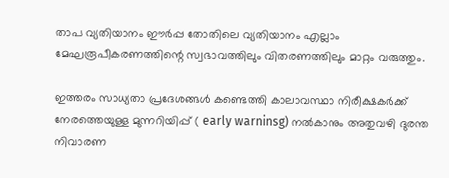താപ വ്യതിയാനം ഈര്‍പ്പ തോതിലെ വ്യതിയാനം എല്ലാം മേഘരൂപീകരണത്തിന്റെ സ്വഭാവത്തിലും വിതരണത്തിലും മാറ്റം വരുത്തും.

ഇത്തരം സാധ്യതാ പ്രദേശങ്ങള്‍ കണ്ടെത്തി കാലാവസ്ഥാ നിരീക്ഷകര്‍ക്ക് നേരത്തെയുള്ള മുന്നറിയിപ്പ് ( early warninsg) നല്‍കാനും അതുവഴി ദുരന്ത നിവാരണ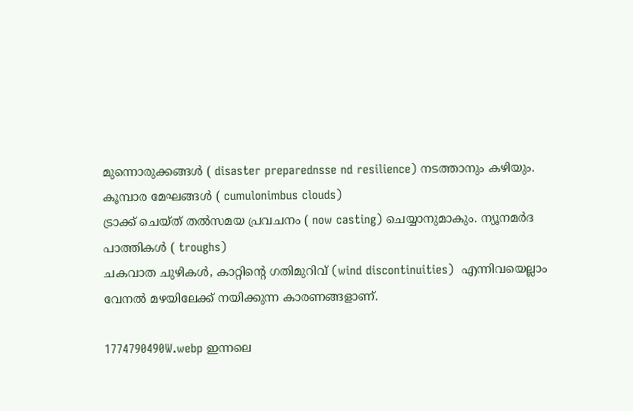മുന്നൊരുക്കങ്ങള്‍ ( disaster preparednsse nd resilience) നടത്താനും കഴിയും. കൂമ്പാര മേഘങ്ങള്‍ ( cumulonimbus clouds)
ട്രാക്ക് ചെയ്ത് തല്‍സമയ പ്രവചനം ( now casting) ചെയ്യാനുമാകും. ന്യൂനമര്‍ദ പാത്തികള്‍ ( troughs)
ചകവാത ചുഴികള്‍, കാറ്റിന്റെ ഗതിമുറിവ് (wind discontinuities)  എന്നിവയെല്ലാം വേനല്‍ മഴയിലേക്ക് നയിക്കുന്ന കാരണങ്ങളാണ്.

1774790490W.webp ഇന്നലെ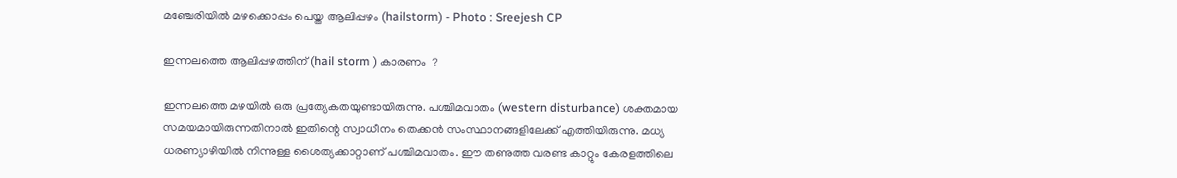മഞ്ചേരിയിൽ മഴക്കൊപ്പം പെയ്ത ആലിപ്പഴം (hailstorm) - Photo : Sreejesh CP

ഇന്നലത്തെ ആലിപ്പഴത്തിന് (hail storm ) കാരണം  ?

ഇന്നലത്തെ മഴയില്‍ ഒരു പ്രത്യേകതയുണ്ടായിരുന്നു. പശ്ചിമവാതം (western disturbance) ശക്തമായ സമയമായിരുന്നതിനാല്‍ ഇതിന്റെ സ്വാധീനം തെക്കന്‍ സംസ്ഥാനങ്ങളിലേക്ക് എത്തിയിരുന്നു. മധ്യ ധരണ്യാഴിയില്‍ നിന്നുള്ള ശൈത്യക്കാറ്റാണ് പശ്ചിമവാതം. ഈ തണുത്ത വരണ്ട കാറ്റും കേരളത്തിലെ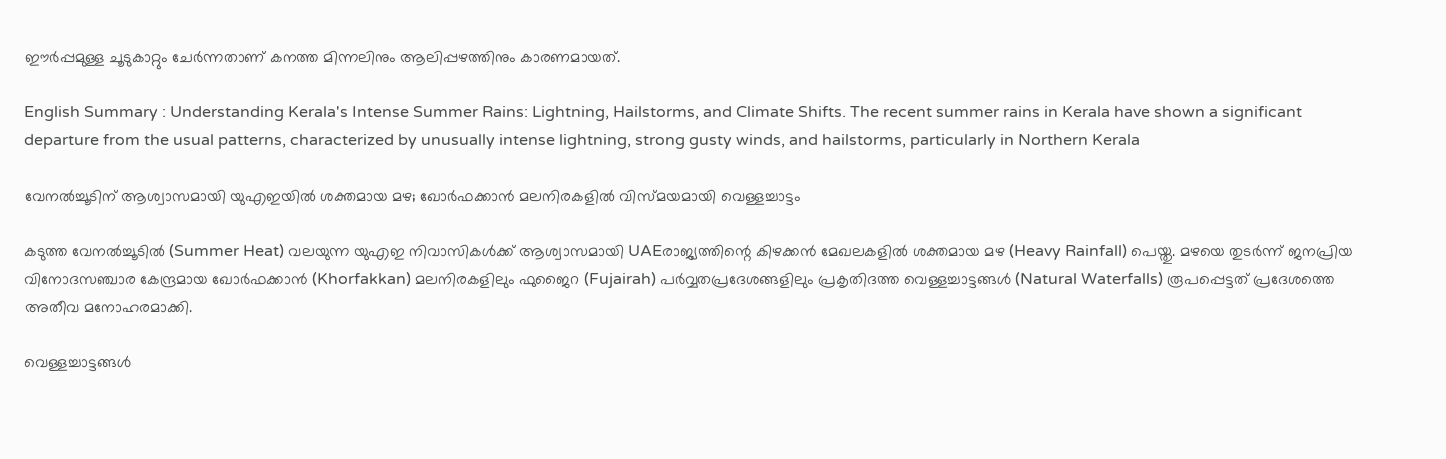ഈര്‍പ്പമുള്ള ചൂടുകാറ്റും ചേര്‍ന്നതാണ് കനത്ത മിന്നലിനും ആലിപ്പഴത്തിനും കാരണമായത്.

English Summary : Understanding Kerala's Intense Summer Rains: Lightning, Hailstorms, and Climate Shifts. The recent summer rains in Kerala have shown a significant departure from the usual patterns, characterized by unusually intense lightning, strong gusty winds, and hailstorms, particularly in Northern Kerala

വേനൽച്ചൂടിന് ആശ്വാസമായി യുഎഇയിൽ ശക്തമായ മഴ; ഖോർഫക്കാൻ മലനിരകളിൽ വിസ്മയമായി വെള്ളച്ചാട്ടം

കടുത്ത വേനൽച്ചൂടിൽ (Summer Heat) വലയുന്ന യുഎഇ നിവാസികൾക്ക് ആശ്വാസമായി UAEരാജ്യത്തിന്റെ കിഴക്കൻ മേഖലകളിൽ ശക്തമായ മഴ (Heavy Rainfall) പെയ്തു. മഴയെ തുടർന്ന് ജനപ്രിയ വിനോദസഞ്ചാര കേന്ദ്രമായ ഖോർഫക്കാൻ (Khorfakkan) മലനിരകളിലും ഫുജൈറ (Fujairah) പർവ്വതപ്രദേശങ്ങളിലും പ്രകൃതിദത്ത വെള്ളച്ചാട്ടങ്ങൾ (Natural Waterfalls) രൂപപ്പെട്ടത് പ്രദേശത്തെ അതീവ മനോഹരമാക്കി.

വെള്ളച്ചാട്ടങ്ങൾ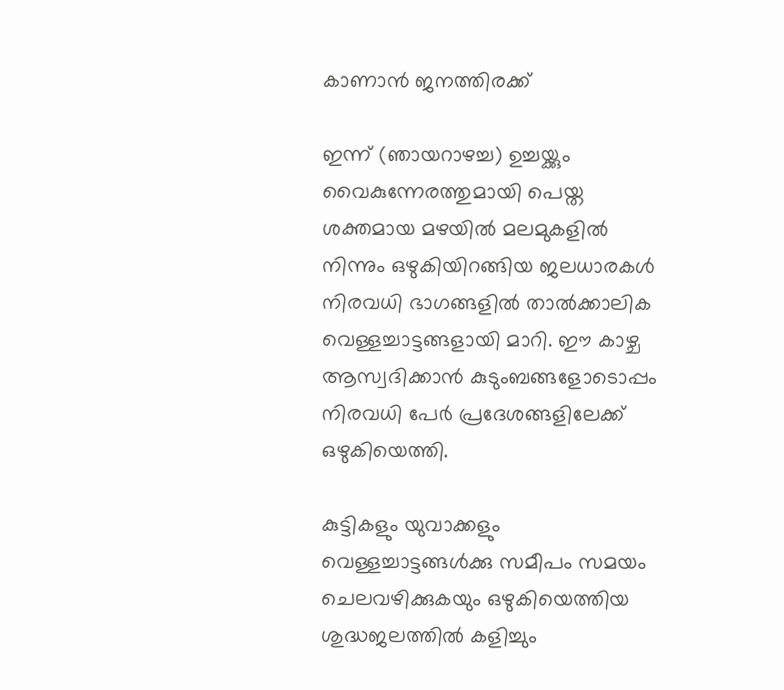കാണാൻ ജനത്തിരക്ക്

ഇന്ന് (ഞായറാഴച്ച) ഉച്ചയ്ക്കും വൈകുന്നേരത്തുമായി പെയ്ത ശക്തമായ മഴയിൽ മലമുകളിൽ നിന്നും ഒഴുകിയിറങ്ങിയ ജലധാരകൾ നിരവധി ഭാഗങ്ങളിൽ താൽക്കാലിക വെള്ളച്ചാട്ടങ്ങളായി മാറി. ഈ കാഴ്ച ആസ്വദിക്കാൻ കുടുംബങ്ങളോടൊപ്പം നിരവധി പേർ പ്രദേശങ്ങളിലേക്ക് ഒഴുകിയെത്തി.

കുട്ടികളും യുവാക്കളും വെള്ളച്ചാട്ടങ്ങൾക്കു സമീപം സമയം ചെലവഴിക്കുകയും ഒഴുകിയെത്തിയ ശുദ്ധജലത്തിൽ കളിച്ചും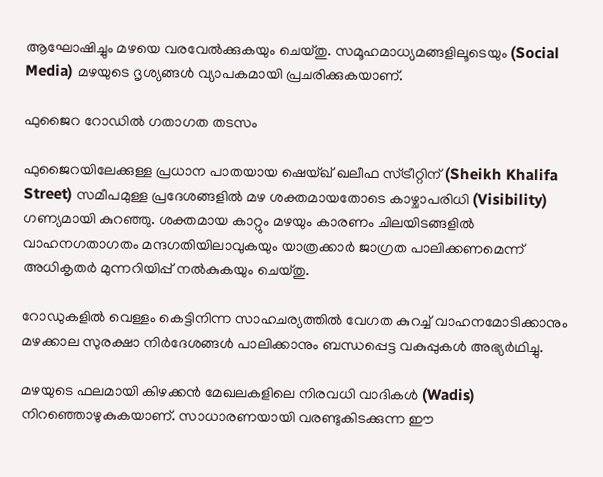ആഘോഷിച്ചും മഴയെ വരവേൽക്കുകയും ചെയ്തു. സമൂഹമാധ്യമങ്ങളിലൂടെയും (Social Media) മഴയുടെ ദൃശ്യങ്ങൾ വ്യാപകമായി പ്രചരിക്കുകയാണ്.

ഫുജൈറ റോഡിൽ ഗതാഗത തടസം

ഫുജൈറയിലേക്കുള്ള പ്രധാന പാതയായ ഷെയ്ഖ് ഖലീഫ സ്ട്രീറ്റിന് (Sheikh Khalifa Street) സമീപമുള്ള പ്രദേശങ്ങളിൽ മഴ ശക്തമായതോടെ കാഴ്ചാപരിധി (Visibility) ഗണ്യമായി കുറഞ്ഞു. ശക്തമായ കാറ്റും മഴയും കാരണം ചിലയിടങ്ങളിൽ വാഹനഗതാഗതം മന്ദഗതിയിലാവുകയും യാത്രക്കാർ ജാഗ്രത പാലിക്കണമെന്ന് അധികൃതർ മുന്നറിയിപ്പ് നൽകുകയും ചെയ്തു.

റോഡുകളിൽ വെള്ളം കെട്ടിനിന്ന സാഹചര്യത്തിൽ വേഗത കുറച്ച് വാഹനമോടിക്കാനും മഴക്കാല സുരക്ഷാ നിർദേശങ്ങൾ പാലിക്കാനും ബന്ധപ്പെട്ട വകുപ്പുകൾ അഭ്യർഥിച്ചു.

മഴയുടെ ഫലമായി കിഴക്കൻ മേഖലകളിലെ നിരവധി വാദികൾ (Wadis) നിറഞ്ഞൊഴുകുകയാണ്. സാധാരണയായി വരണ്ടുകിടക്കുന്ന ഈ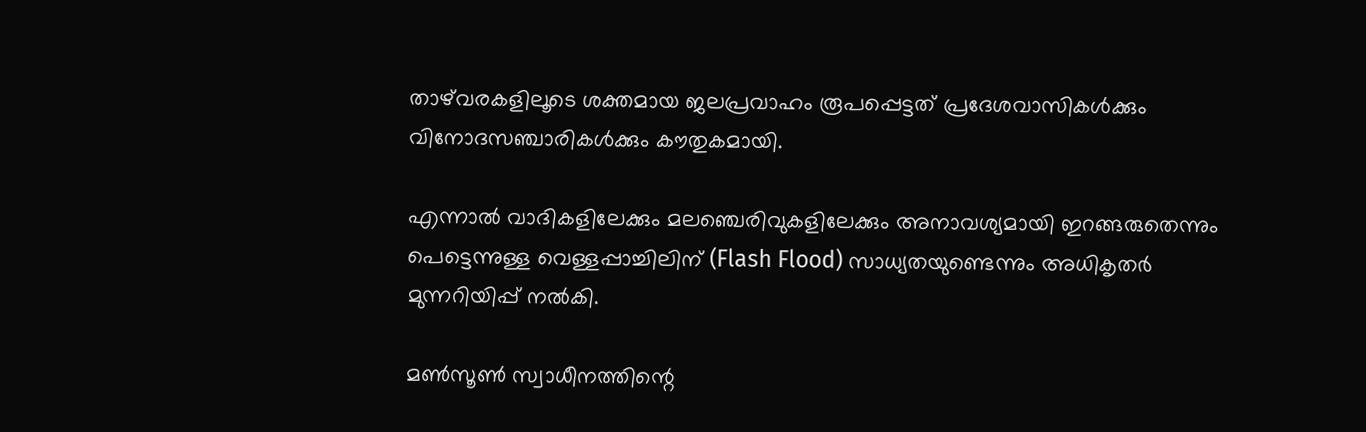താഴ്‌വരകളിലൂടെ ശക്തമായ ജലപ്രവാഹം രൂപപ്പെട്ടത് പ്രദേശവാസികൾക്കും വിനോദസഞ്ചാരികൾക്കും കൗതുകമായി.

എന്നാൽ വാദികളിലേക്കും മലഞ്ചെരിവുകളിലേക്കും അനാവശ്യമായി ഇറങ്ങരുതെന്നും പെട്ടെന്നുള്ള വെള്ളപ്പാച്ചിലിന് (Flash Flood) സാധ്യതയുണ്ടെന്നും അധികൃതർ മുന്നറിയിപ്പ് നൽകി.

മൺസൂൺ സ്വാധീനത്തിന്റെ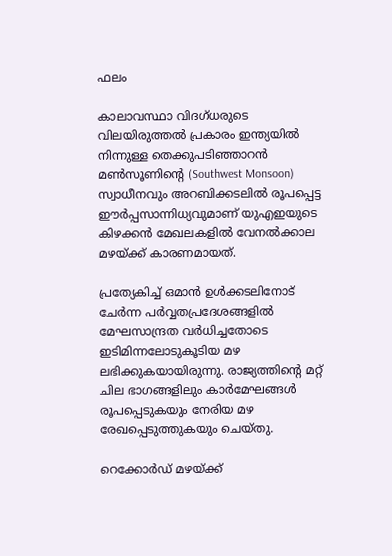ഫലം

കാലാവസ്ഥാ വിദഗ്ധരുടെ വിലയിരുത്തൽ പ്രകാരം ഇന്ത്യയിൽ നിന്നുള്ള തെക്കുപടിഞ്ഞാറൻ മൺസൂണിന്റെ (Southwest Monsoon) സ്വാധീനവും അറബിക്കടലിൽ രൂപപ്പെട്ട ഈർപ്പസാന്നിധ്യവുമാണ് യുഎഇയുടെ കിഴക്കൻ മേഖലകളിൽ വേനൽക്കാല മഴയ്ക്ക് കാരണമായത്.

പ്രത്യേകിച്ച് ഒമാൻ ഉൾക്കടലിനോട് ചേർന്ന പർവ്വതപ്രദേശങ്ങളിൽ മേഘസാന്ദ്രത വർധിച്ചതോടെ ഇടിമിന്നലോടുകൂടിയ മഴ ലഭിക്കുകയായിരുന്നു. രാജ്യത്തിന്റെ മറ്റ് ചില ഭാഗങ്ങളിലും കാർമേഘങ്ങൾ രൂപപ്പെടുകയും നേരിയ മഴ രേഖപ്പെടുത്തുകയും ചെയ്തു.

റെക്കോർഡ് മഴയ്ക്ക്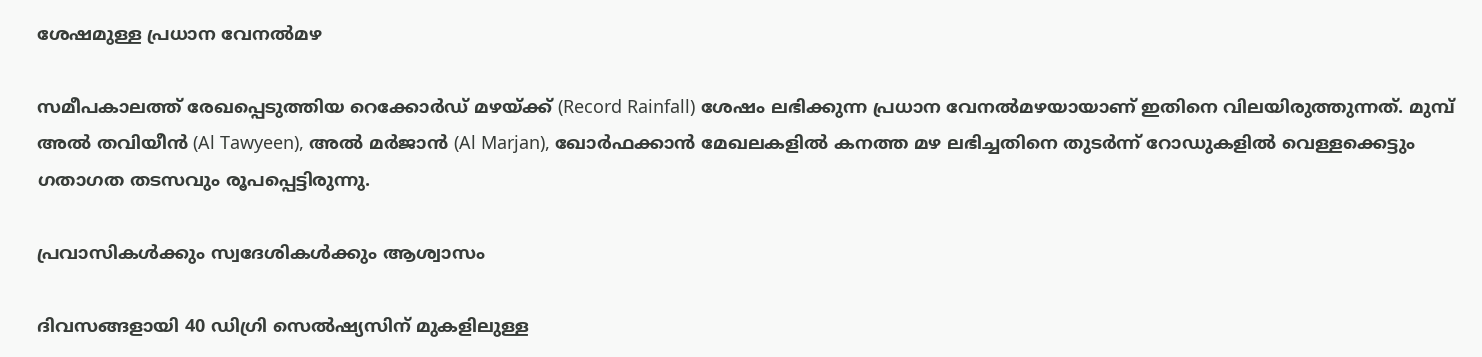ശേഷമുള്ള പ്രധാന വേനൽമഴ

സമീപകാലത്ത് രേഖപ്പെടുത്തിയ റെക്കോർഡ് മഴയ്ക്ക് (Record Rainfall) ശേഷം ലഭിക്കുന്ന പ്രധാന വേനൽമഴയായാണ് ഇതിനെ വിലയിരുത്തുന്നത്. മുമ്പ് അൽ തവിയീൻ (Al Tawyeen), അൽ മർജാൻ (Al Marjan), ഖോർഫക്കാൻ മേഖലകളിൽ കനത്ത മഴ ലഭിച്ചതിനെ തുടർന്ന് റോഡുകളിൽ വെള്ളക്കെട്ടും ഗതാഗത തടസവും രൂപപ്പെട്ടിരുന്നു.

പ്രവാസികൾക്കും സ്വദേശികൾക്കും ആശ്വാസം

ദിവസങ്ങളായി 40 ഡിഗ്രി സെൽഷ്യസിന് മുകളിലുള്ള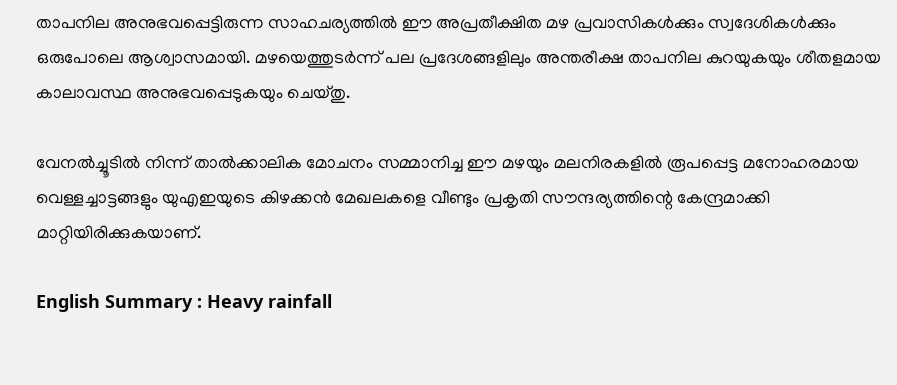താപനില അനുഭവപ്പെട്ടിരുന്ന സാഹചര്യത്തിൽ ഈ അപ്രതീക്ഷിത മഴ പ്രവാസികൾക്കും സ്വദേശികൾക്കും ഒരുപോലെ ആശ്വാസമായി. മഴയെത്തുടർന്ന് പല പ്രദേശങ്ങളിലും അന്തരീക്ഷ താപനില കുറയുകയും ശീതളമായ കാലാവസ്ഥ അനുഭവപ്പെടുകയും ചെയ്തു.

വേനൽച്ചൂടിൽ നിന്ന് താൽക്കാലിക മോചനം സമ്മാനിച്ച ഈ മഴയും മലനിരകളിൽ രൂപപ്പെട്ട മനോഹരമായ വെള്ളച്ചാട്ടങ്ങളും യുഎഇയുടെ കിഴക്കൻ മേഖലകളെ വീണ്ടും പ്രകൃതി സൗന്ദര്യത്തിന്റെ കേന്ദ്രമാക്കി മാറ്റിയിരിക്കുകയാണ്.

English Summary : Heavy rainfall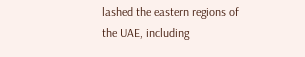lashed the eastern regions of the UAE, including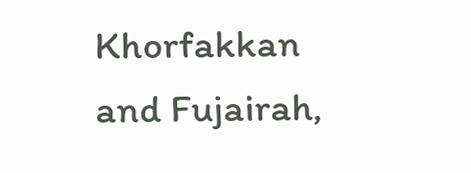Khorfakkan and Fujairah,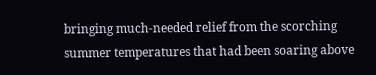bringing much-needed relief from the scorching summer temperatures that had been soaring above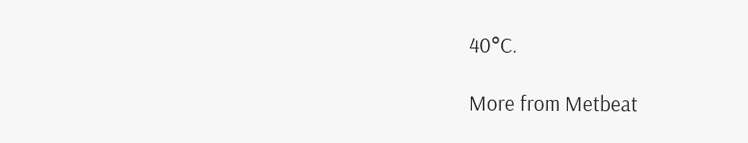40°C.

More from Metbeat